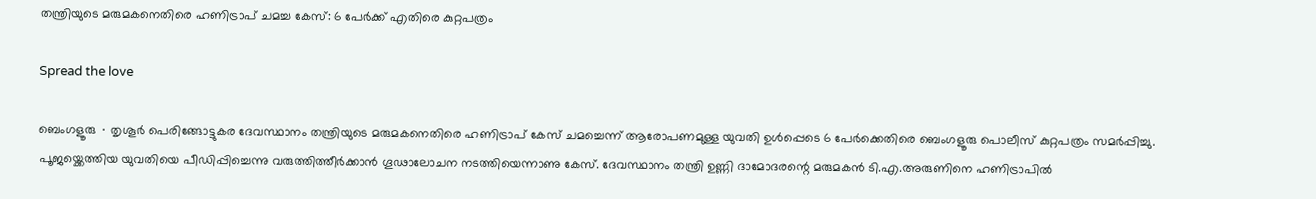തന്ത്രിയുടെ മരുമകനെതിരെ ഹണിട്രാപ് ചമച്ച കേസ്: 6 പേർക്ക് എതിരെ കുറ്റപത്രം

Spread the love

ബെംഗളൂരു ∙ തൃശൂർ പെരിങ്ങോട്ടുകര ദേവസ്ഥാനം തന്ത്രിയുടെ മരുമകനെതിരെ ഹണിട്രാപ് കേസ് ചമച്ചെന്ന് ആരോപണമുള്ള യുവതി ഉൾപ്പെടെ 6 പേർക്കെതിരെ ബെംഗളൂരു പൊലീസ് കുറ്റപത്രം സമർപ്പിച്ചു. പൂജയ്ക്കെത്തിയ യുവതിയെ പീഡിപ്പിച്ചെന്നു വരുത്തിത്തീർക്കാൻ ഗൂഢാലോചന നടത്തിയെന്നാണു കേസ്. ദേവസ്ഥാനം തന്ത്രി ഉണ്ണി ദാമോദരന്റെ മരുമകൻ ടി.എ.അരുണിനെ ഹണിട്രാപിൽ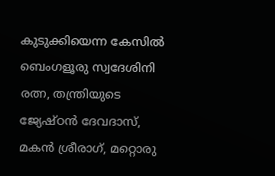കുടുക്കിയെന്ന കേസിൽ ബെംഗളൂരു സ്വദേശിനി രത്ന, തന്ത്രിയുടെ ജ്യേഷ്ഠൻ ദേവദാസ്, മകൻ ശ്രീരാഗ്, മറ്റൊരു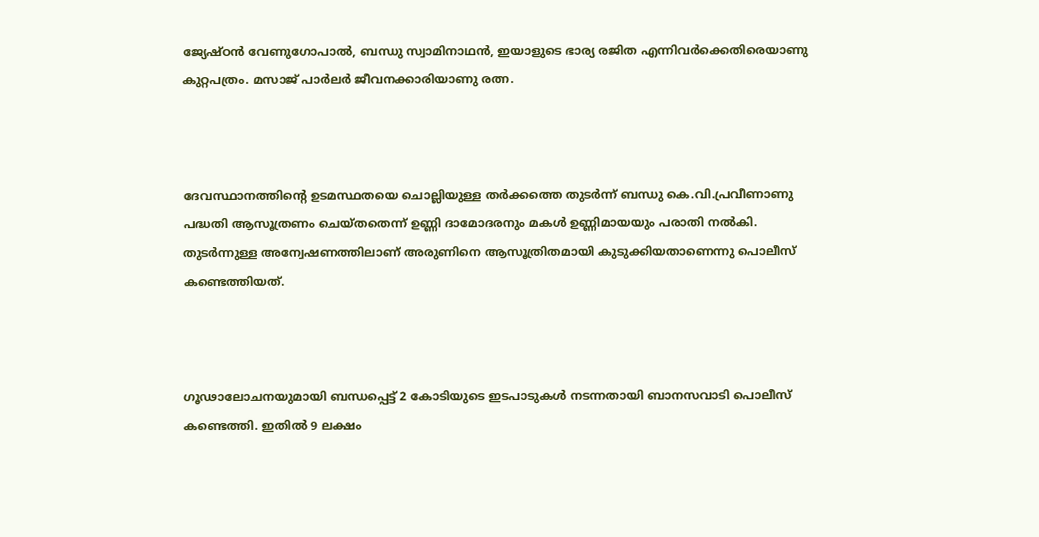ജ്യേഷ്ഠൻ വേണുഗോപാൽ, ബന്ധു സ്വാമിനാഥൻ, ഇയാളുടെ ഭാര്യ രജിത എന്നിവർക്കെതിരെയാണു കുറ്റപത്രം. മസാജ് പാർലർ ജീവനക്കാരിയാണു രത്ന.



ദേവസ്ഥാനത്തിന്റെ ഉടമസ്ഥതയെ ചൊല്ലിയുള്ള തർക്കത്തെ തുടർന്ന് ബന്ധു കെ.വി.പ്രവീണാണു പദ്ധതി ആസൂത്രണം ചെയ്തതെന്ന് ഉണ്ണി ദാമോദരനും മകൾ ഉണ്ണിമായയും പരാതി നൽകി. തുടർന്നുള്ള അന്വേഷണത്തിലാണ് അരുണിനെ ആസൂത്രിതമായി കുടുക്കിയതാണെന്നു പൊലീസ് കണ്ടെത്തിയത്.



ഗൂഢാലോചനയുമായി ബന്ധപ്പെട്ട് 2 കോടിയുടെ ഇടപാടുകൾ നടന്നതായി ബാനസവാടി പൊലീസ് കണ്ടെത്തി. ഇതിൽ 9 ലക്ഷം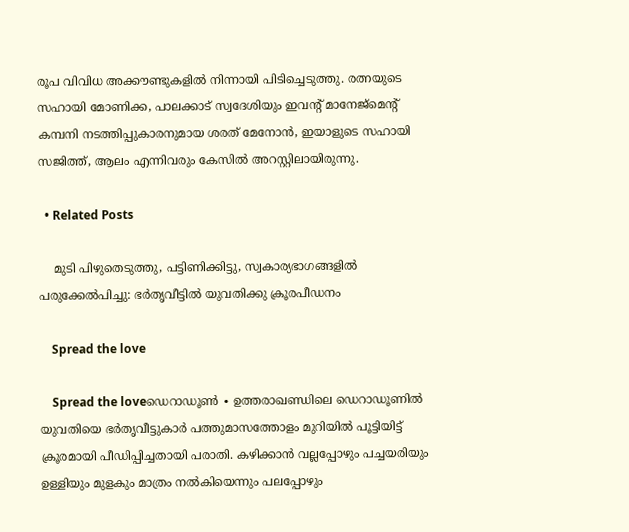രൂപ വിവിധ അക്കൗണ്ടുകളിൽ നിന്നായി പിടിച്ചെടുത്തു. രത്നയുടെ സഹായി മോണിക്ക, പാലക്കാട് സ്വദേശിയും ഇവന്റ് മാനേജ്മെന്റ് കമ്പനി നടത്തിപ്പുകാരനുമായ ശരത് മേനോൻ, ഇയാളുടെ സഹായി സജിത്ത്, ആലം എന്നിവരും കേസിൽ അറസ്റ്റിലായിരുന്നു.

  • Related Posts

    മുടി പിഴുതെടുത്തു, പട്ടിണിക്കിട്ടു, സ്വകാര്യഭാഗങ്ങളിൽ പരുക്കേൽപിച്ചു: ഭർതൃവീട്ടിൽ യുവതിക്കു ക്രൂരപീഡനം

    Spread the love

    Spread the loveഡെറാഡൂൺ ∙ ഉത്തരാഖണ്ഡിലെ ഡെറാഡൂണിൽ യുവതിയെ ഭർതൃവീട്ടുകാർ പത്തുമാസത്തോളം മുറിയിൽ പൂട്ടിയിട്ട് ക്രൂരമായി പീഡിപ്പിച്ചതായി പരാതി. കഴിക്കാൻ വല്ലപ്പോഴും പച്ചയരിയും ഉള്ളിയും മുളകും മാത്രം നൽകിയെന്നും പലപ്പോഴും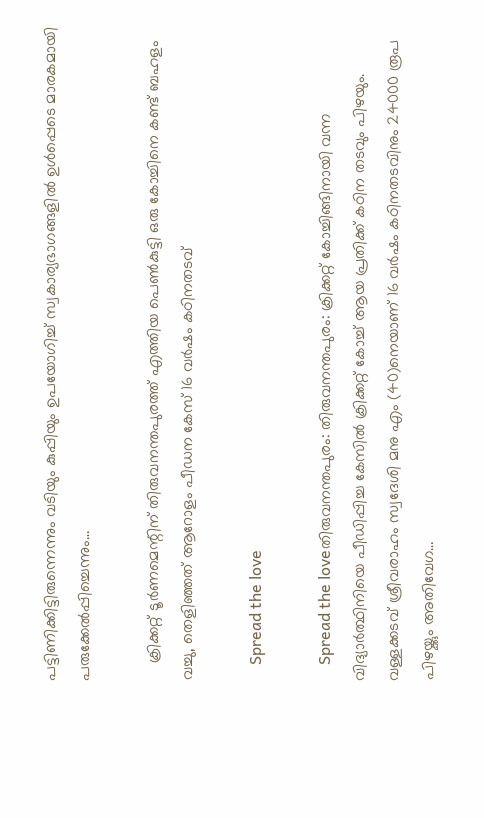പട്ടിണിക്കിട്ടിരുന്നെന്നും വടിയും കുപ്പിയും ഉപയോഗിച്ച് സ്വകാര്യഭാഗങ്ങളിൽ ഉൾപ്പെടെ മാരകമായി പരുക്കേൽപ്പിച്ചെന്നും…

    ക്രിക്കറ്റ് ടൂര്‍ണമെന്റിന് തിരുവനന്തപുരത്ത് എത്തിയ പെൺകുട്ടി ഒരു കോച്ചിനെ കണ്ട് ബഹളം വച്ചു, തെളിഞ്ഞത് ആറോളം പീഡന കേസ് 16 വർഷം കഠിനതടവ്

    Spread the love

    Spread the loveതിരുവനന്തപുരം: തിരുവനന്തപുരം: ക്രിക്കറ്റ് കോച്ചിങ്ങിനായി വന്ന വിദ്യാർത്ഥിനിയെ പീഡിപ്പിച്ച കേസിൽ ക്രിക്കറ്റ് കോച്ച് ആയ പ്രതിക്ക് കഠിന തടവും പിഴയും. വള്ളക്കടവ് ശ്രീവരാഹം സ്വദേശി മനു എം (40)നെയാണ് 16 വർഷം കഠിനതടവിനും 24000 രൂപ പിഴയ്ക്കും അതിവേഗ…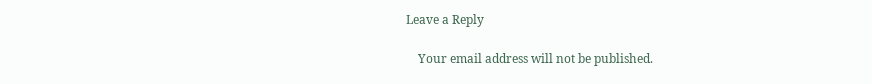Leave a Reply

    Your email address will not be published.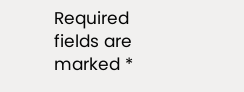Required fields are marked *